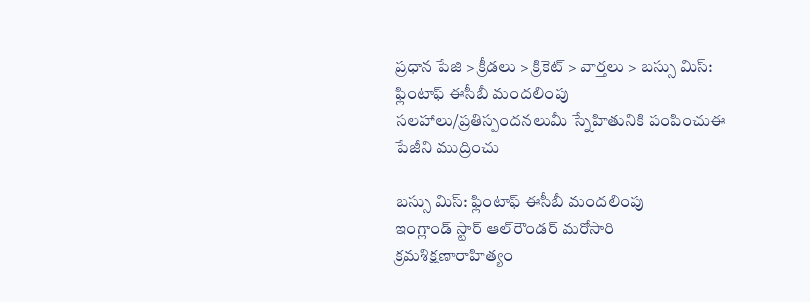ప్రధాన పేజి > క్రీడలు > క్రికెట్ > వార్తలు > బస్సు మిస్: ఫ్లింటాఫ్ ఈసీబీ మందలింపు
సలహాలు/ప్రతిస్పందనలుమీ స్నేహితునికి పంపించుఈ పేజీని ముద్రించు

బస్సు మిస్: ఫ్లింటాఫ్ ఈసీబీ మందలింపు
ఇంగ్లాండ్ స్టార్ ఆల్‌రౌండర్ మరోసారి క్రమశిక్షణారాహిత్యం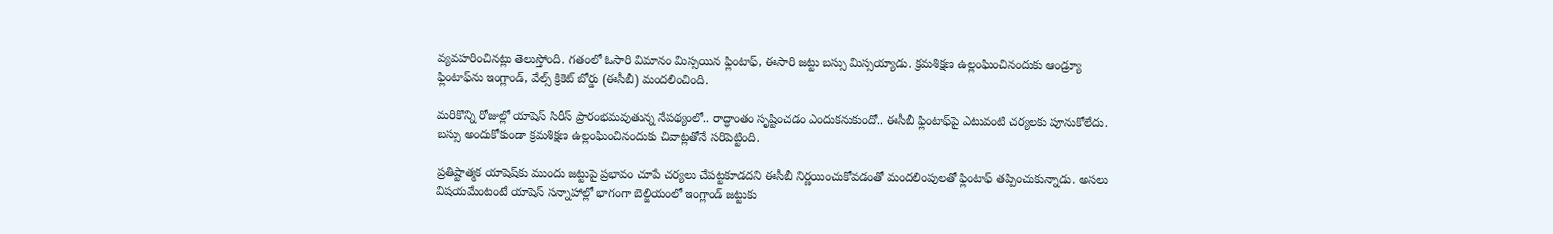వ్యవహరించినట్లు తెలుస్తోంది. గతంలో ఓసారి విమానం మిస్సయిన ఫ్లింటాఫ్, ఈసారి జట్టు బస్సు మిస్సయ్యాడు. క్రమశిక్షణ ఉల్లంఘించినందుకు ఆండ్ర్యూ ఫ్లింటాఫ్‌ను ఇంగ్లాండ్, వేల్స్ క్రికెట్ బోర్డు (ఈసీబీ) మందలించింది.

మరికొన్ని రోజుల్లో యాషెస్ సిరీస్ ప్రారంభమవుతున్న నేపథ్యంలో.. రాద్ధాంతం సృష్టించడం ఎందుకనుకుందో.. ఈసీబీ ఫ్లింటాఫ్‌పై ఎటువంటి చర్యలకు పూనుకోలేదు. బస్సు అందుకోకుండా క్రమశిక్షణ ఉల్లంఘించినందుకు చివాట్లతోనే సరిపెట్టింది.

ప్రతిష్టాత్మక యాషెష్‌కు ముందు జట్టుపై ప్రభావం చూపే చర్యలు చేపట్టకూడదని ఈసీబీ నిర్ణయించుకోవడంతో మందలింపులతో ఫ్లింటాఫ్ తప్పించుకున్నాడు. అసలు విషయమేంటంటే యాషెస్ సన్నాహాల్లో భాగంగా బెల్జియంలో ఇంగ్లాండ్‌ జట్టుకు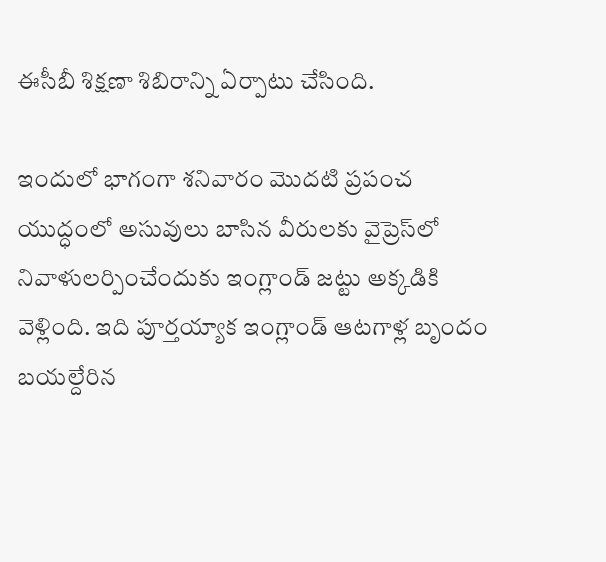ఈసీబీ శిక్షణా శిబిరాన్ని ఏర్పాటు చేసింది.

ఇందులో భాగంగా శనివారం మొదటి ప్రపంచ యుద్ధంలో అసువులు బాసిన వీరులకు వైప్రెస్‌లో నివాళులర్పించేందుకు ఇంగ్లాండ్ జట్టు అక్కడికి వెళ్లింది. ఇది పూర్తయ్యాక ఇంగ్లాండ్ ఆటగాళ్ల బృందం బయల్దేరిన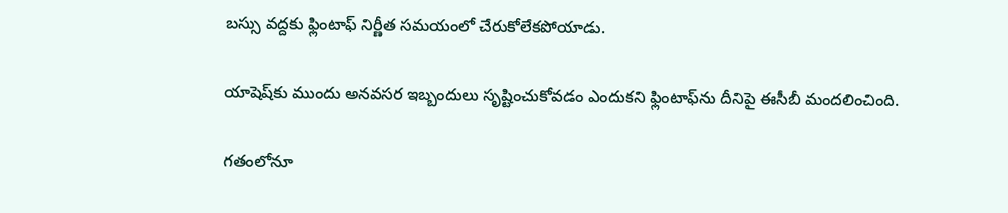బస్సు వద్దకు ఫ్లింటాఫ్‌ నిర్ణీత సమయంలో చేరుకోలేకపోయాడు.

యాషెష్‌కు ముందు అనవసర ఇబ్బందులు సృష్టించుకోవడం ఎందుకని ఫ్లింటాఫ్‌ను దీనిపై ఈసీబీ మందలించింది.

గతంలోనూ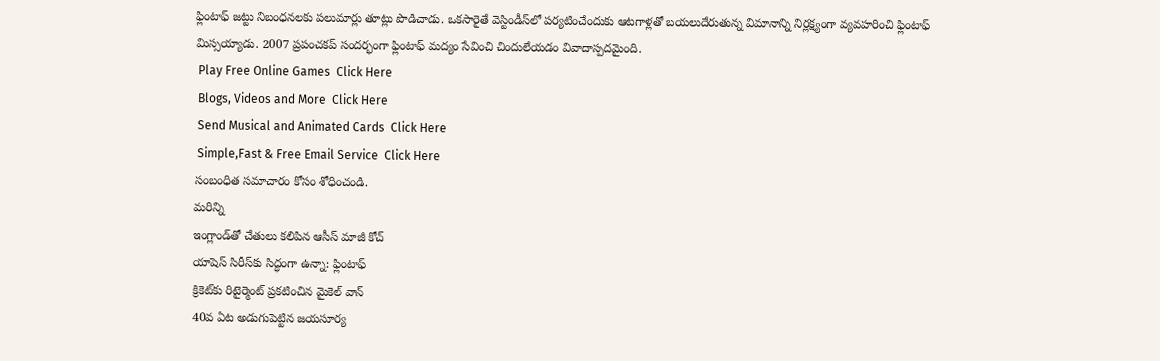ఫ్లింటాఫ్‌ జట్టు నిబంధనలకు పలుమార్లు తూట్లు పొడిచాడు. ఒకసారైతే వెస్టిండీస్‌లో పర్యటించేందుకు ఆటగాళ్లతో బయలుదేరుతున్న విమానాన్ని నిర్లక్ష్యంగా వ్యవహరించి ఫ్లింటాఫ్ మిస్సయ్యాడు. 2007 ప్రపంచకప్‌ సందర్భంగా ఫ్లింటాఫ్‌ మద్యం సేవించి చిందులేయడం వివాదాస్పదమైంది.
 Play Free Online Games  Click Here
 Blogs, Videos and More  Click Here
 Send Musical and Animated Cards  Click Here
 Simple,Fast & Free Email Service  Click Here
సంబంధిత సమాచారం కోసం శోధించండి.
మరిన్ని
ఇంగ్లాండ్‌తో చేతులు కలిపిన ఆసీస్ మాజీ కోచ్
యాషెస్ సిరీస్‌కు సిద్ధంగా ఉన్నా: ఫ్లింటాఫ్
క్రికెట్‌కు రిటైర్మెంట్ ప్రకటించిన మైకెల్ వాన్
40వ ఏట అడుగుపెట్టిన జయసూర్య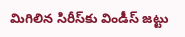మిగిలిన సిరీస్‌కు విండీస్ జట్టు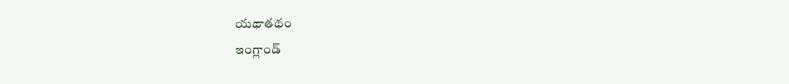యథాతథం
ఇంగ్లాండ్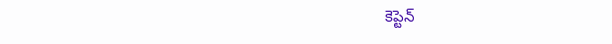కెప్టెన్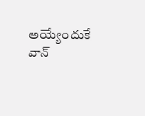అయ్యేందుకే వాన్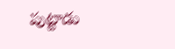పుట్టాడు